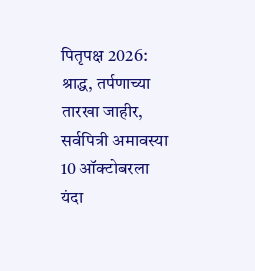पितृपक्ष 2026: श्राद्ध, तर्पणाच्या तारखा जाहीर, सर्वपित्री अमावस्या 10 ऑक्टोबरला
यंदा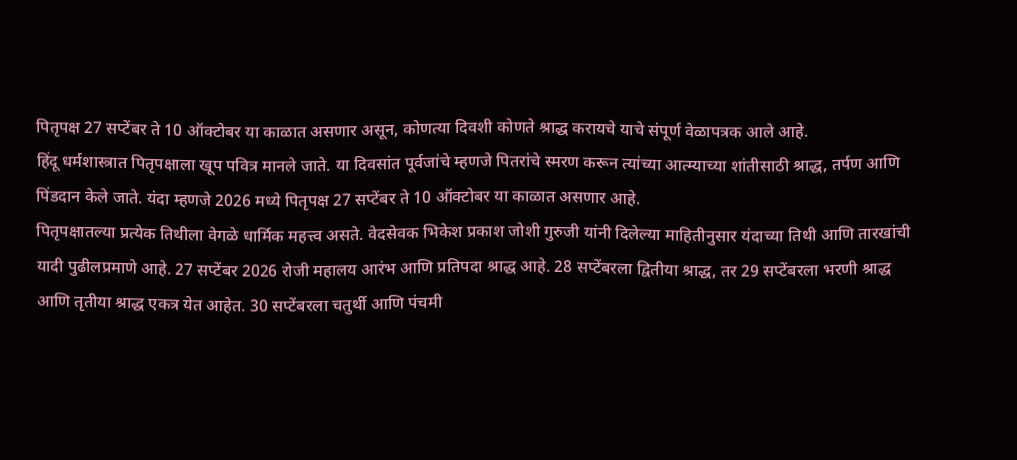पितृपक्ष 27 सप्टेंबर ते 10 ऑक्टोबर या काळात असणार असून, कोणत्या दिवशी कोणते श्राद्ध करायचे याचे संपूर्ण वेळापत्रक आले आहे.
हिंदू धर्मशास्त्रात पितृपक्षाला खूप पवित्र मानले जाते. या दिवसांत पूर्वजांचे म्हणजे पितरांचे स्मरण करून त्यांच्या आत्म्याच्या शांतीसाठी श्राद्ध, तर्पण आणि पिंडदान केले जाते. यंदा म्हणजे 2026 मध्ये पितृपक्ष 27 सप्टेंबर ते 10 ऑक्टोबर या काळात असणार आहे.
पितृपक्षातल्या प्रत्येक तिथीला वेगळे धार्मिक महत्त्व असते. वेदसेवक भिकेश प्रकाश जोशी गुरुजी यांनी दिलेल्या माहितीनुसार यंदाच्या तिथी आणि तारखांची यादी पुढीलप्रमाणे आहे. 27 सप्टेंबर 2026 रोजी महालय आरंभ आणि प्रतिपदा श्राद्ध आहे. 28 सप्टेंबरला द्वितीया श्राद्ध, तर 29 सप्टेंबरला भरणी श्राद्ध आणि तृतीया श्राद्ध एकत्र येत आहेत. 30 सप्टेंबरला चतुर्थी आणि पंचमी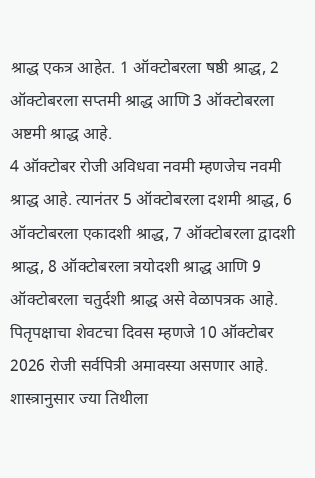श्राद्ध एकत्र आहेत. 1 ऑक्टोबरला षष्ठी श्राद्ध, 2 ऑक्टोबरला सप्तमी श्राद्ध आणि 3 ऑक्टोबरला अष्टमी श्राद्ध आहे.
4 ऑक्टोबर रोजी अविधवा नवमी म्हणजेच नवमी श्राद्ध आहे. त्यानंतर 5 ऑक्टोबरला दशमी श्राद्ध, 6 ऑक्टोबरला एकादशी श्राद्ध, 7 ऑक्टोबरला द्वादशी श्राद्ध, 8 ऑक्टोबरला त्रयोदशी श्राद्ध आणि 9 ऑक्टोबरला चतुर्दशी श्राद्ध असे वेळापत्रक आहे. पितृपक्षाचा शेवटचा दिवस म्हणजे 10 ऑक्टोबर 2026 रोजी सर्वपित्री अमावस्या असणार आहे.
शास्त्रानुसार ज्या तिथीला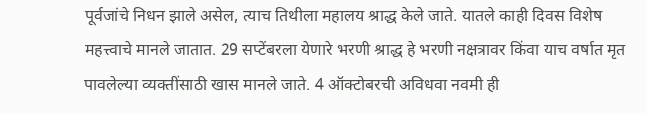पूर्वजांचे निधन झाले असेल, त्याच तिथीला महालय श्राद्ध केले जाते. यातले काही दिवस विशेष महत्त्वाचे मानले जातात. 29 सप्टेंबरला येणारे भरणी श्राद्ध हे भरणी नक्षत्रावर किंवा याच वर्षात मृत पावलेल्या व्यक्तींसाठी खास मानले जाते. 4 ऑक्टोबरची अविधवा नवमी ही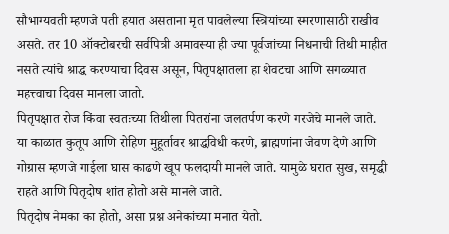सौभाग्यवती म्हणजे पती हयात असताना मृत पावलेल्या स्त्रियांच्या स्मरणासाठी राखीव असते. तर 10 ऑक्टोबरची सर्वपित्री अमावस्या ही ज्या पूर्वजांच्या निधनाची तिथी माहीत नसते त्यांचे श्राद्ध करण्याचा दिवस असून, पितृपक्षातला हा शेवटचा आणि सगळ्यात महत्त्वाचा दिवस मानला जातो.
पितृपक्षात रोज किंवा स्वतःच्या तिथीला पितरांना जलतर्पण करणे गरजेचे मानले जाते. या काळात कुतूप आणि रोहिण मुहूर्तावर श्राद्धविधी करणे, ब्राह्मणांना जेवण देणे आणि गोग्रास म्हणजे गाईला घास काढणे खूप फलदायी मानले जाते. यामुळे घरात सुख, समृद्धी राहते आणि पितृदोष शांत होतो असे मानले जाते.
पितृदोष नेमका का होतो, असा प्रश्न अनेकांच्या मनात येतो.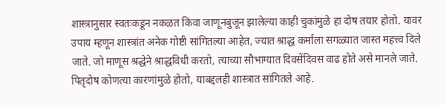शास्त्रानुसार स्वतःकडून नकळत किंवा जाणूनबुजून झालेल्या काही चुकांमुळे हा दोष तयार होतो. यावर उपाय म्हणून शास्त्रांत अनेक गोष्टी सांगितल्या आहेत, ज्यात श्राद्ध कर्माला सगळ्यात जास्त महत्त्व दिले जाते. जो माणूस श्रद्धेने श्राद्धविधी करतो, त्याच्या सौभाग्यात दिवसेंदिवस वाढ होते असे मानले जाते.
पितृदोष कोणत्या कारणांमुळे होतो, याबद्दलही शास्त्रात सांगितले आहे.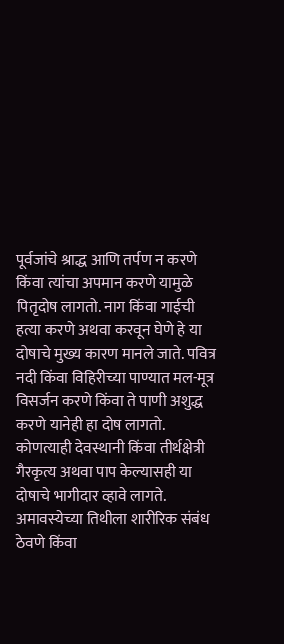पूर्वजांचे श्राद्ध आणि तर्पण न करणे किंवा त्यांचा अपमान करणे यामुळे पितृदोष लागतो. नाग किंवा गाईची हत्या करणे अथवा करवून घेणे हे या दोषाचे मुख्य कारण मानले जाते. पवित्र नदी किंवा विहिरीच्या पाण्यात मल-मूत्र विसर्जन करणे किंवा ते पाणी अशुद्ध करणे यानेही हा दोष लागतो. कोणत्याही देवस्थानी किंवा तीर्थक्षेत्री गैरकृत्य अथवा पाप केल्यासही या दोषाचे भागीदार व्हावे लागते. अमावस्येच्या तिथीला शारीरिक संबंध ठेवणे किंवा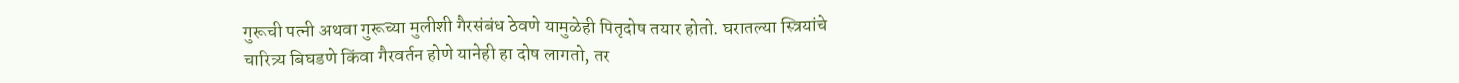गुरूची पत्नी अथवा गुरूच्या मुलीशी गैरसंबंध ठेवणे यामुळेही पितृदोष तयार होतो. घरातल्या स्त्रियांचे चारित्र्य बिघडणे किंवा गैरवर्तन होणे यानेही हा दोष लागतो, तर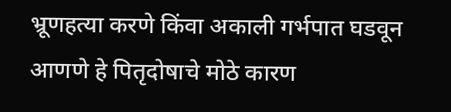भ्रूणहत्या करणे किंवा अकाली गर्भपात घडवून आणणे हे पितृदोषाचे मोठे कारण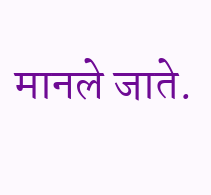मानले जाते.